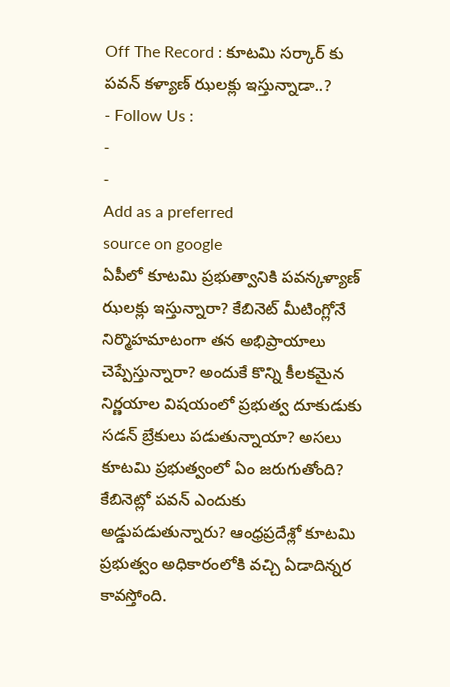Off The Record : కూటమి సర్కార్ కు పవన్ కళ్యాణ్ ఝలక్లు ఇస్తున్నాడా..?
- Follow Us :
-
-
Add as a preferred
source on google
ఏపీలో కూటమి ప్రభుత్వానికి పవన్కళ్యాణ్ ఝలక్లు ఇస్తున్నారా? కేబినెట్ మీటింగ్లోనే నిర్మొహమాటంగా తన అభిప్రాయాలు చెప్పేస్తున్నారా? అందుకే కొన్ని కీలకమైన నిర్ణయాల విషయంలో ప్రభుత్వ దూకుడుకు సడన్ బ్రేకులు పడుతున్నాయా? అసలు కూటమి ప్రభుత్వంలో ఏం జరుగుతోంది? కేబినెట్లో పవన్ ఎందుకు అడ్డుపడుతున్నారు? ఆంధ్రప్రదేశ్లో కూటమి ప్రభుత్వం అధికారంలోకి వచ్చి ఏడాదిన్నర కావస్తోంది.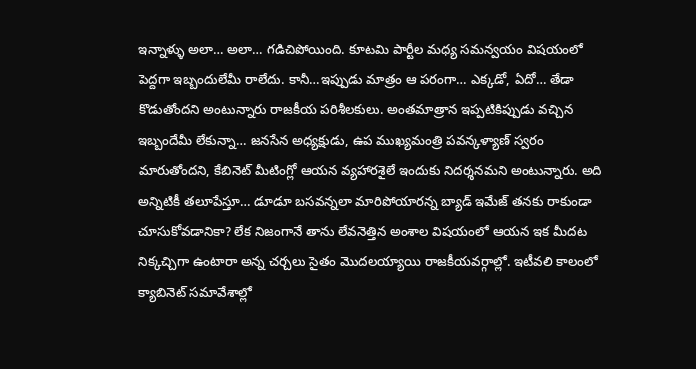ఇన్నాళ్ళు అలా… అలా… గడిచిపోయింది. కూటమి పార్టీల మధ్య సమన్వయం విషయంలో పెద్దగా ఇబ్బందులేమీ రాలేదు. కానీ…ఇప్పుడు మాత్రం ఆ పరంగా… ఎక్కడో, ఏదో… తేడా కొడుతోందని అంటున్నారు రాజకీయ పరిశీలకులు. అంతమాత్రాన ఇప్పటికిప్పుడు వచ్చిన ఇబ్బందేమీ లేకున్నా… జనసేన అధ్యక్షుడు, ఉప ముఖ్యమంత్రి పవన్కళ్యాణ్ స్వరం మారుతోందని, కేబినెట్ మీటింగ్లో ఆయన వ్యహారశైలే ఇందుకు నిదర్శనమని అంటున్నారు. అది అన్నిటికీ తలూపేస్తూ… డూడూ బసవన్నలా మారిపోయారన్న బ్యాడ్ ఇమేజ్ తనకు రాకుండా చూసుకోవడానికా? లేక నిజంగానే తాను లేవనెత్తిన అంశాల విషయంలో ఆయన ఇక మీదట నిక్కచ్చిగా ఉంటారా అన్న చర్చలు సైతం మొదలయ్యాయి రాజకీయవర్గాల్లో. ఇటీవలి కాలంలో క్యాబినెట్ సమావేశాల్లో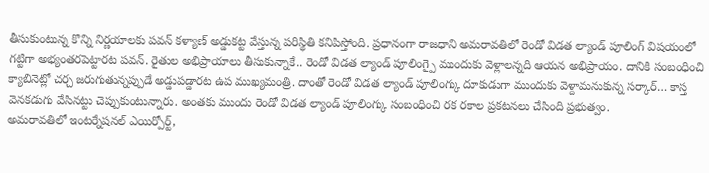తీసుకుంటున్న కొన్ని నిర్ణయాలకు పవన్ కళ్యాణ్ అడ్డుకట్ట వేస్తున్న పరిస్థితి కనిపిస్తోంది. ప్రధానంగా రాజధాని అమరావతిలో రెండో విడత ల్యాండ్ పూలింగ్ విషయంలో గట్టిగా అభ్యంతరపెట్టారట పవన్. రైతుల అభిప్రాయాలు తీసుకున్నాకే.. రెండో విడత ల్యాండ్ పూలింగ్పై ముందుకు వెళ్లాలన్నది ఆయన అభిప్రాయం. దానికి సంబంధించి క్యాబినెట్లో చర్చ జరుగుతున్నప్పుడే అడ్డుపడ్డారట ఉప ముఖ్యమంత్రి. దాంతో రెండో విడత ల్యాండ్ పూలింగ్కు దూకుడుగా ముందుకు వెళ్దామనుకున్న సర్కార్… కాస్త వెనకడుగు వేసినట్టు చెప్పుకుంటున్నారు. అంతకు ముందు రెండో విడత ల్యాండ్ పూలింగ్కు సంబంధించి రక రకాల ప్రకటనలు చేసింది ప్రభుత్వం.
అమరావతిలో ఇంటర్నేషనల్ ఎయిర్పోర్ట్,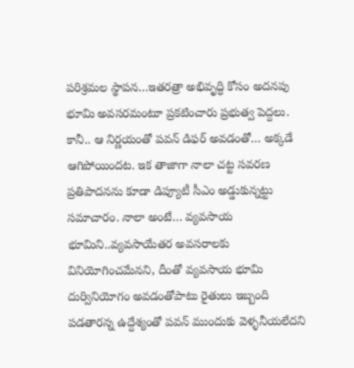పరిశ్రమల స్థాపన…ఇతరత్రా అభివృద్ధి కోసం అదనపు భూమి అవసరమంటూ ప్రకటించారు ప్రభుత్వ పెద్దలు. కానీ.. ఆ నిర్ణయంతో పవన్ డిఫర్ అవడంతో… అక్కడే ఆగిపోయిందట. ఇక తాజాగా నాలా చట్ట సవరణ ప్రతిపాదనను కూడా డిప్యూటీ సీఎం అడ్డుకున్నట్టు సమాచారం. నాలా అంటే… వ్యవసాయ భూమిని..వ్యవసాయేతర అవసరాలకు వినియోగించమేనని, దీంతో వ్యవసాయ భూమి దుర్వినియోగం అవడంతోపాటు రైతులు ఇబ్బంది పడతారన్న ఉద్దేశ్యంతో పవన్ ముందుకు వెళ్ళనీయలేదని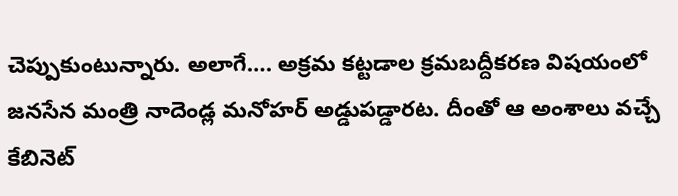చెప్పుకుంటున్నారు. అలాగే…. అక్రమ కట్టడాల క్రమబద్దీకరణ విషయంలో జనసేన మంత్రి నాదెండ్ల మనోహర్ అడ్డుపడ్డారట. దీంతో ఆ అంశాలు వచ్చే కేబినెట్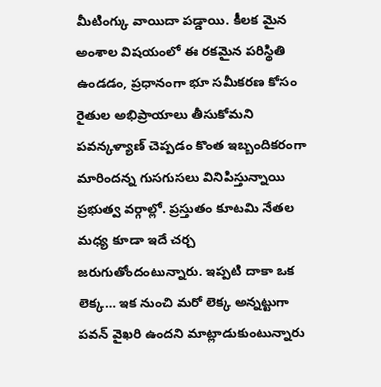మీటింగ్కు వాయిదా పడ్డాయి. కీలక మైన అంశాల విషయంలో ఈ రకమైన పరిస్థితి ఉండడం, ప్రధానంగా భూ సమీకరణ కోసం రైతుల అభిప్రాయాలు తీసుకోమని పవన్కళ్యాణ్ చెప్పడం కొంత ఇబ్బందికరంగా మారిందన్న గుసగుసలు వినిపిస్తున్నాయి ప్రభుత్వ వర్గాల్లో. ప్రస్తుతం కూటమి నేతల మధ్య కూడా ఇదే చర్చ జరుగుతోందంటున్నారు. ఇప్పటి దాకా ఒక లెక్క… ఇక నుంచి మరో లెక్క అన్నట్టుగా పవన్ వైఖరి ఉందని మాట్లాడుకుంటున్నారు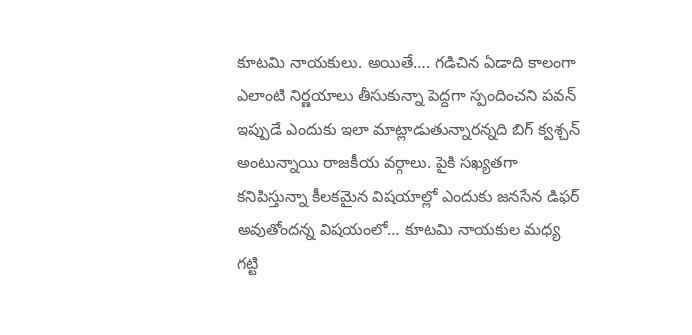కూటమి నాయకులు. అయితే…. గడిచిన ఏడాది కాలంగా ఎలాంటి నిర్ణయాలు తీసుకున్నా పెద్దగా స్పందించని పవన్ ఇప్పుడే ఎందుకు ఇలా మాట్లాడుతున్నారన్నది బిగ్ క్వశ్చన్ అంటున్నాయి రాజకీయ వర్గాలు. పైకి సఖ్యతగా కనిపిస్తున్నా కీలకమైన విషయాల్లో ఎందుకు జనసేన డిఫర్ అవుతోందన్న విషయంలో… కూటమి నాయకుల మధ్య గట్టి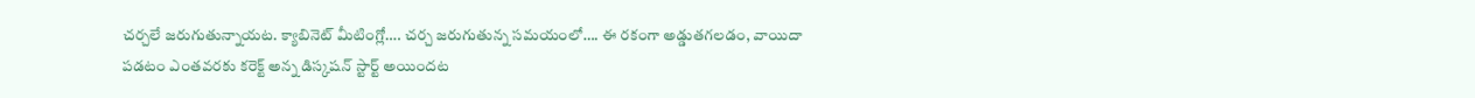చర్చలే జరుగుతున్నాయట. క్యాబినెట్ మీటింగ్లో…. చర్చ జరుగుతున్న సమయంలో…. ఈ రకంగా అడ్డుతగలడం, వాయిదా పడటం ఎంతవరకు కరెక్ట్ అన్న డిస్కషన్ స్టార్ట్ అయిందట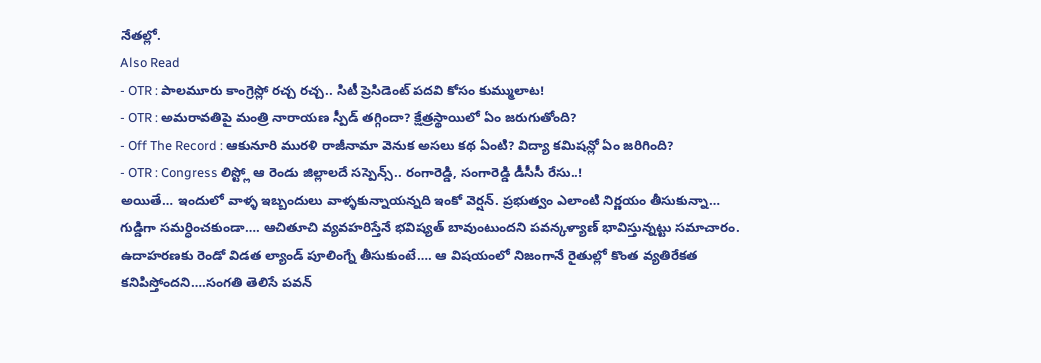నేతల్లో.
Also Read
- OTR : పాలమూరు కాంగ్రెస్లో రచ్చ రచ్చ.. సిటీ ప్రెసిడెంట్ పదవి కోసం కుమ్ములాట!
- OTR : అమరావతిపై మంత్రి నారాయణ స్పీడ్ తగ్గిందా? క్షేత్రస్థాయిలో ఏం జరుగుతోంది?
- Off The Record : ఆకునూరి మురళి రాజీనామా వెనుక అసలు కథ ఏంటి? విద్యా కమిషన్లో ఏం జరిగింది?
- OTR : Congress లిస్ట్లో ఆ రెండు జిల్లాలదే సస్పెన్స్.. రంగారెడ్డి, సంగారెడ్డి డీసీసీ రేసు..!
అయితే… ఇందులో వాళ్ళ ఇబ్బందులు వాళ్ళకున్నాయన్నది ఇంకో వెర్షన్. ప్రభుత్వం ఎలాంటి నిర్ణయం తీసుకున్నా… గుడ్డిగా సమర్ధించకుండా…. ఆచితూచి వ్యవహరిస్తేనే భవిష్యత్ బావుంటుందని పవన్కళ్యాణ్ భావిస్తున్నట్టు సమాచారం. ఉదాహరణకు రెండో విడత ల్యాండ్ పూలింగ్నే తీసుకుంటే…. ఆ విషయంలో నిజంగానే రైతుల్లో కొంత వ్యతిరేకత కనిపిస్తోందని….సంగతి తెలిసే పవన్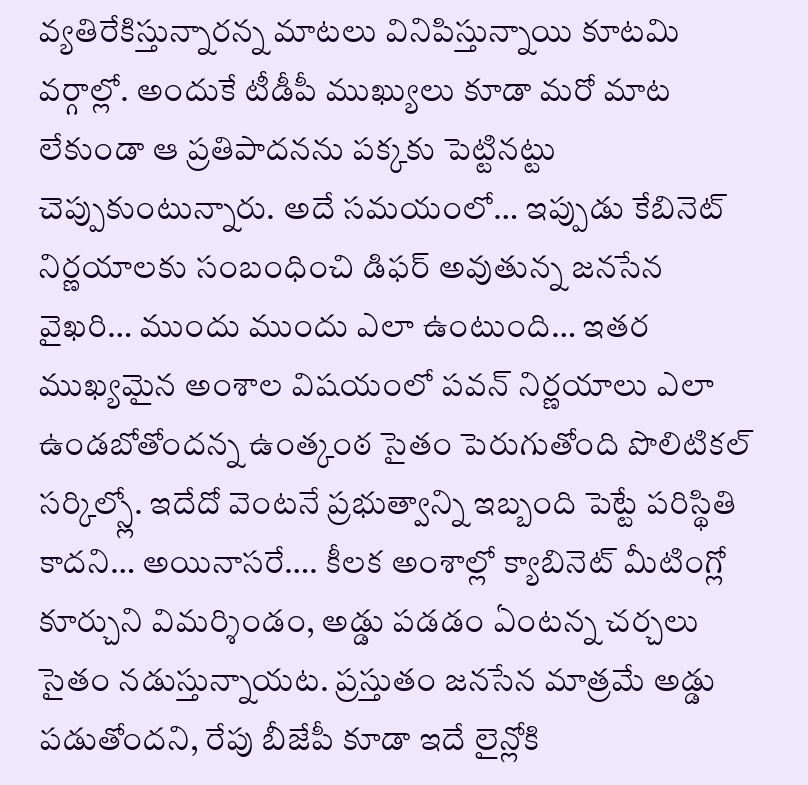వ్యతిరేకిస్తున్నారన్న మాటలు వినిపిస్తున్నాయి కూటమి వర్గాల్లో. అందుకే టీడీపీ ముఖ్యులు కూడా మరో మాట లేకుండా ఆ ప్రతిపాదనను పక్కకు పెట్టినట్టు చెప్పుకుంటున్నారు. అదే సమయంలో… ఇప్పుడు కేబినెట్ నిర్ణయాలకు సంబంధించి డిఫర్ అవుతున్న జనసేన వైఖరి… ముందు ముందు ఎలా ఉంటుంది… ఇతర ముఖ్యమైన అంశాల విషయంలో పవన్ నిర్ణయాలు ఎలా ఉండబోతోందన్న ఉంత్కంఠ సైతం పెరుగుతోంది పొలిటికల్ సర్కిల్స్లో. ఇదేదో వెంటనే ప్రభుత్వాన్ని ఇబ్బంది పెట్టే పరిస్థితి కాదని… అయినాసరే…. కీలక అంశాల్లో క్యాబినెట్ మీటింగ్లో కూర్చుని విమర్శిండం, అడ్డు పడడం ఏంటన్న చర్చలు సైతం నడుస్తున్నాయట. ప్రస్తుతం జనసేన మాత్రమే అడ్డు పడుతోందని, రేపు బీజేపీ కూడా ఇదే లైన్లోకి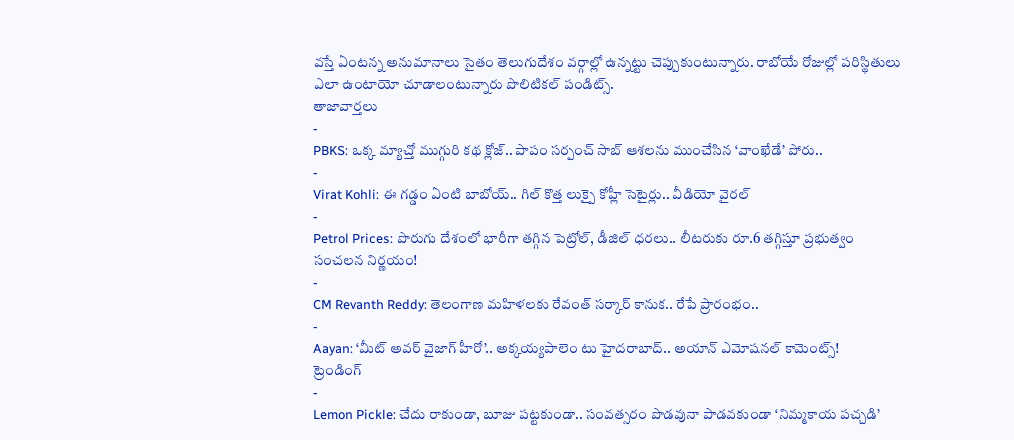వస్తే ఏంటన్న అనుమానాలు సైతం తెలుగుదేశం వర్గాల్లో ఉన్నట్టు చెప్పుకుంటున్నారు. రాబోయే రోజుల్లో పరిస్థితులు ఎలా ఉంటాయో చూడాలంటున్నారు పొలిటికల్ పండిట్స్.
తాజావార్తలు
-
PBKS: ఒక్క మ్యాచ్తో ముగ్గురి కథ క్లోజ్.. పాపం సర్పంచ్ సాబ్ ఆశలను ముంచేసిన ‘వాంఖేడే’ పోరు..
-
Virat Kohli: ఈ గడ్డం ఏంటి బాబోయ్.. గిల్ కొత్త లుక్పై కోహ్లీ సెటైర్లు.. వీడియో వైరల్
-
Petrol Prices: పొరుగు దేశంలో భారీగా తగ్గిన పెట్రోల్, డీజిల్ ధరలు.. లీటరుకు రూ.6 తగ్గిస్తూ ప్రభుత్వం సంచలన నిర్ణయం!
-
CM Revanth Reddy: తెలంగాణ మహిళలకు రేవంత్ సర్కార్ కానుక.. రేపే ప్రారంభం..
-
Aayan: ‘మీట్ అవర్ వైజాగ్ హీరో’.. అక్కయ్యపాలెం టు హైదరాబాద్.. అయాన్ ఎమోషనల్ కామెంట్స్!
ట్రెండింగ్
-
Lemon Pickle: చేదు రాకుండా, బూజు పట్టకుండా.. సంవత్సరం పొడవునా పాడవకుండా ‘నిమ్మకాయ పచ్చడి’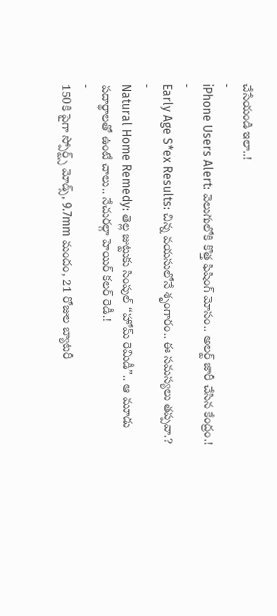చేసేయండి ఇలా..!
-
iPhone Users Alert: వెలుగులోకి కొత్త ఫిషింగ్ మోసం.. అలర్ట్ జారీ చేసిన కేంద్రం.!
-
Early Age S*ex Results: చిన్న వయసులోనే శృంగారం.. ఈ సమస్యలు తప్పవా.?
-
Natural Home Remedy: తెల్ల జుట్టుకు సింపుల్ “హోమ్ రెమిడీ”.. ఆ మూడు పదార్థాలతో ఉంటే చాలు.. నేచురల్గా హెయిర్ కలర్ రెడీ.!
-
150కి పైగా స్పోర్ట్స్ మోడ్స్, 9.7mm మందం, 21 రోజుల బ్యాటరీ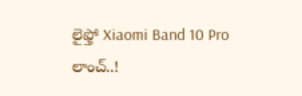లైఫ్తో Xiaomi Band 10 Pro లాంచ్..!